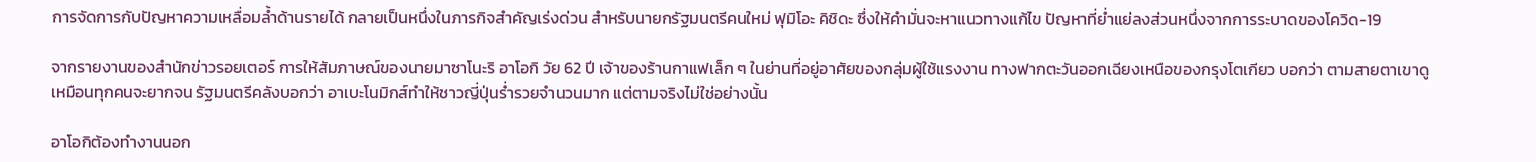การจัดการกับปัญหาความเหลื่อมล้ำด้านรายได้ กลายเป็นหนึ่งในภารกิจสำคัญเร่งด่วน สำหรับนายกรัฐมนตรีคนใหม่ ฟุมิโอะ คิชิดะ ซึ่งให้คำมั่นจะหาแนวทางแก้ไข ปัญหาที่ย่ำแย่ลงส่วนหนึ่งจากการระบาดของโควิด-19

จากรายงานของสำนักข่าวรอยเตอร์ การให้สัมภาษณ์ของนายมาซาโนะริ อาโอกิ วัย 62 ปี เจ้าของร้านกาแฟเล็ก ๆ ในย่านที่อยู่อาศัยของกลุ่มผู้ใช้แรงงาน ทางฟากตะวันออกเฉียงเหนือของกรุงโตเกียว บอกว่า ตามสายตาเขาดูเหมือนทุกคนจะยากจน รัฐมนตรีคลังบอกว่า อาเบะโนมิกส์ทำให้ชาวญี่ปุ่นร่ำรวยจำนวนมาก แต่ตามจริงไม่ใช่อย่างนั้น

อาโอกิต้องทำงานนอก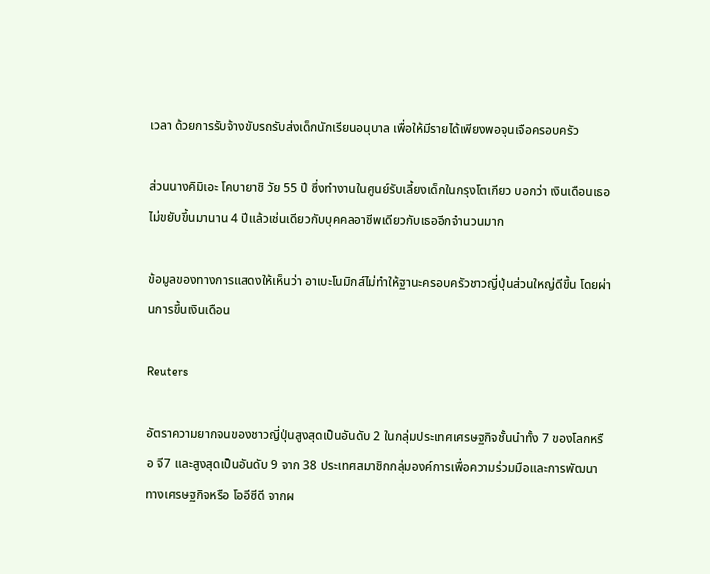เวลา ด้วยการรับจ้างขับรถรับส่งเด็กนักเรียนอนุบาล เพื่อให้มีรายได้เพียงพอจุนเจือครอบครัว

ส่วนนางคิมิเอะ โคบายาชิ วัย 55 ปี ซึ่งทำงานในศูนย์รับเลี้ยงเด็กในกรุงโตเกียว บอกว่า เงินเดือนเธอไม่ขยับขึ้นมานาน 4 ปีแล้วเช่นเดียวกับบุคคลอาชีพเดียวกับเธออีกจำนวนมาก

ข้อมูลของทางการแสดงให้เห็นว่า อาเบะโนมิกส์ไม่ทำให้ฐานะครอบครัวชาวญี่ปุ่นส่วนใหญ่ดีขึ้น โดยผ่านการขึ้นเงินเดือน

Reuters

อัตราความยากจนของชาวญี่ปุ่นสูงสุดเป็นอันดับ 2 ในกลุ่มประเทศเศรษฐกิจชั้นนำทั้ง 7 ของโลกหรือ จี7 และสูงสุดเป็นอันดับ 9 จาก 38 ประเทศสมาชิกกลุ่มองค์การเพื่อความร่วมมือและการพัฒนาทางเศรษฐกิจหรือ โออีซีดี จากผ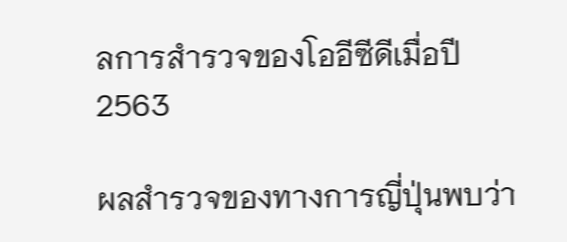ลการสำรวจของโออีซีดีเมื่อปี 2563

ผลสำรวจของทางการญี่ปุ่นพบว่า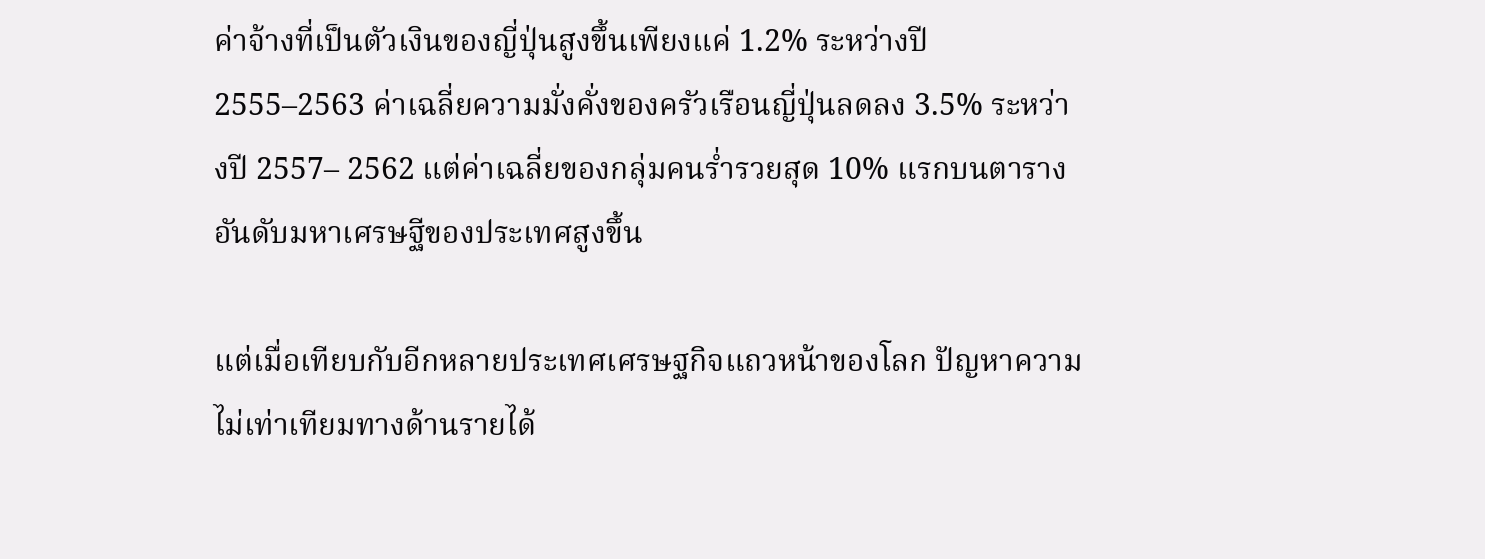ค่าจ้างที่เป็นตัวเงินของญี่ปุ่นสูงขึ้นเพียงแค่ 1.2% ระหว่างปี 2555–2563 ค่าเฉลี่ยความมั่งคั่งของครัวเรือนญี่ปุ่นลดลง 3.5% ระหว่างปี 2557– 2562 แต่ค่าเฉลี่ยของกลุ่มคนร่ำรวยสุด 10% แรกบนตารางอันดับมหาเศรษฐีของประเทศสูงขึ้น

แต่เมื่อเทียบกับอีกหลายประเทศเศรษฐกิจแถวหน้าของโลก ปัญหาความไม่เท่าเทียมทางด้านรายได้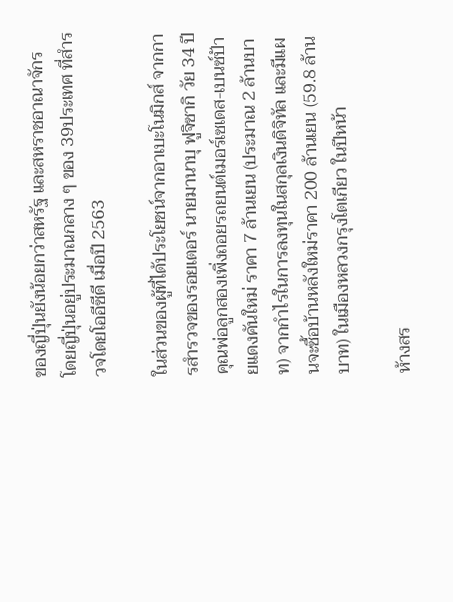ของญี่ปุ่นยังน้อยกว่าสหรัฐ และสหราชอาณาจักร โดยญี่ปุ่นอยู่ประมาณกลาง ๆ ของ 39ประเทศ ที่สำรวจโดยโออีซีดี เมื่อปี 2563

ในส่วนของผู้ที่ได้ประโยชน์จากอาเบะโนมิกส์ จากการสำรวจของรอยเตอร์ นายมานาบุ ฟูจิซากิ วัย 34 ปี คุณพ่อลูกสองเพิ่งถอยรถยนต์เมอร์เซเดส-เบนซ์ป้ายแดงคันใหม่ ราคา 7 ล้านเยน (ประมาณ 2 ล้านบาท) จากกำไรในการลงทุนในสกุลเงินดิจิทัล และมีแผนจะซื้อบ้านหลังใหม่ราคา 200 ล้านเยน (59.8 ล้านบาท) ในเมืองหลวงกรุงโตเกียว ในปีหน้า

ห้างสร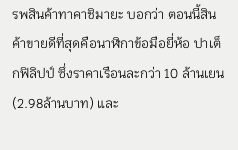รพสินค้าทาคาชิมายะ บอกว่า ตอนนี้สินค้าขายดีที่สุดคือนาฬิกาข้อมือยี่ห้อ ปาเต็กฟิลิปป์ ซึ่งราคาเรือนละกว่า 10 ล้านเยน (2.98ล้านบาท) และ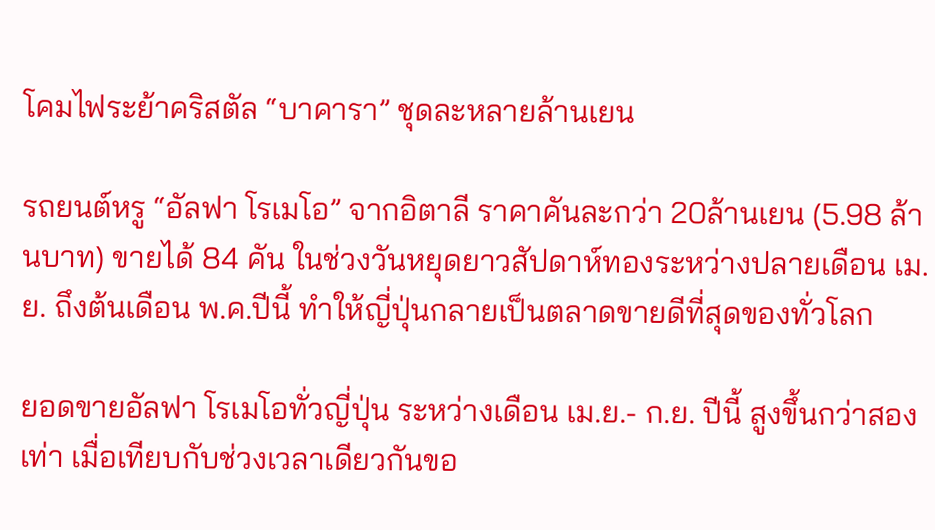โคมไฟระย้าคริสตัล “บาคารา” ชุดละหลายล้านเยน

รถยนต์หรู “อัลฟา โรเมโอ” จากอิตาลี ราคาคันละกว่า 20ล้านเยน (5.98 ล้านบาท) ขายได้ 84 คัน ในช่วงวันหยุดยาวสัปดาห์ทองระหว่างปลายเดือน เม.ย. ถึงต้นเดือน พ.ค.ปีนี้ ทำให้ญี่ปุ่นกลายเป็นตลาดขายดีที่สุดของทั่วโลก

ยอดขายอัลฟา โรเมโอทั่วญี่ปุ่น ระหว่างเดือน เม.ย.- ก.ย. ปีนี้ สูงขึ้นกว่าสองเท่า เมื่อเทียบกับช่วงเวลาเดียวกันขอ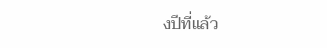งปีที่แล้ว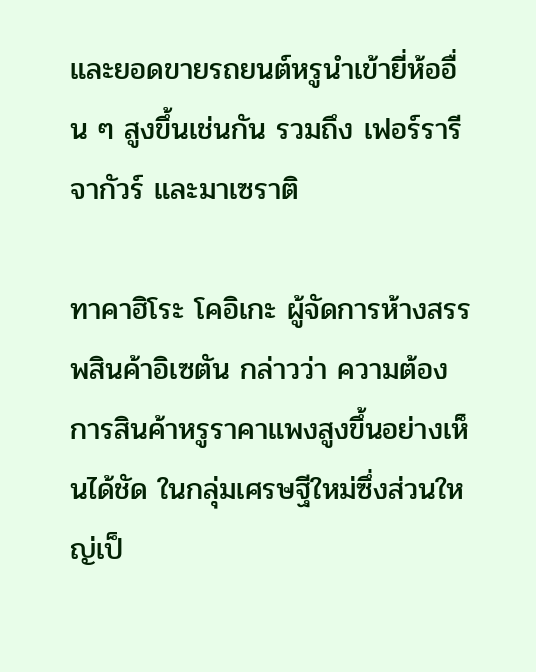และยอดขายรถยนต์หรูนำเข้ายี่ห้ออื่น ๆ สูงขึ้นเช่นกัน รวมถึง เฟอร์รารี จากัวร์ และมาเซราติ

ทาคาฮิโระ โคอิเกะ ผู้จัดการห้างสรรพสินค้าอิเซตัน กล่าวว่า ความต้องการสินค้าหรูราคาแพงสูงขึ้นอย่างเห็นได้ชัด ในกลุ่มเศรษฐีใหม่ซึ่งส่วนใหญ่เป็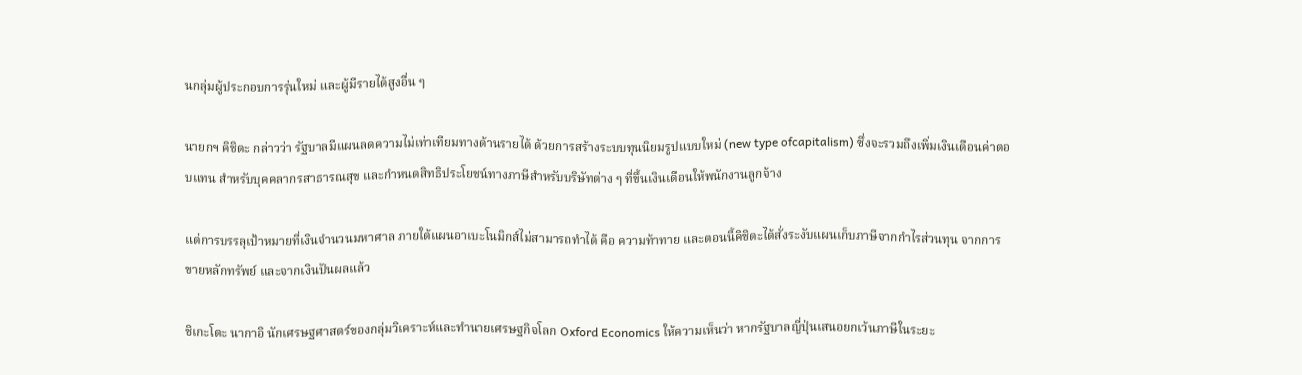นกลุ่มผู้ประกอบการรุ่นใหม่ และผู้มีรายได้สูงอื่น ๆ

นายกฯ คิชิดะ กล่าวว่า รัฐบาลมีแผนลดความไม่เท่าเทียมทางด้านรายได้ ด้วยการสร้างระบบทุนนิยมรูปแบบใหม่ (new type ofcapitalism) ซึ่งจะรวมถึงเพิ่มเงินเดือนค่าตอบแทน สำหรับบุคคลากรสาธารณสุข และกำหนดสิทธิประโยชน์ทางภาษีสำหรับบริษัทต่าง ๆ ที่ขึ้นเงินเดือนให้พนักงานลูกจ้าง

แต่การบรรลุเป้าหมายที่เงินจำนวนมหาศาล ภายใต้แผนอาเบะโนมิกส์ไม่สามารถทำได้ คือ ความท้าทาย และตอนนี้คิชิดะได้สั่งระงับแผนเก็บภาษีจากกำไรส่วนทุน จากการขายหลักทรัพย์ และจากเงินปันผลแล้ว

ชิเกะโตะ นากาอิ นักเศรษฐศาสตร์ของกลุ่มวิเคราะห์และทำนายเศรษฐกิจโลก Oxford Economics ให้ความเห็นว่า หากรัฐบาลญี่ปุ่นเสนอยกเว้นภาษีในระยะ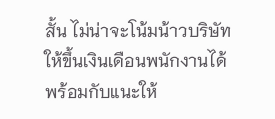สั้น ไม่น่าจะโน้มน้าวบริษัทให้ขึ้นเงินเดือนพนักงานได้ พร้อมกับแนะให้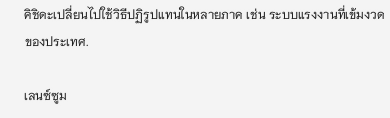คิชิดะเปลี่ยนไปใช้วิธีปฏิรูปแทนในหลายภาค เช่น ระบบแรงงานที่เข้มงวดของประเทศ.

เลนซ์ซูม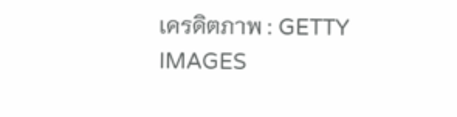เครดิตภาพ : GETTY IMAGES